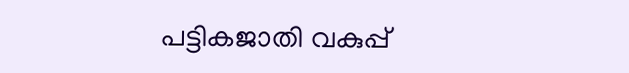പട്ടികജാതി വകുപ്പ്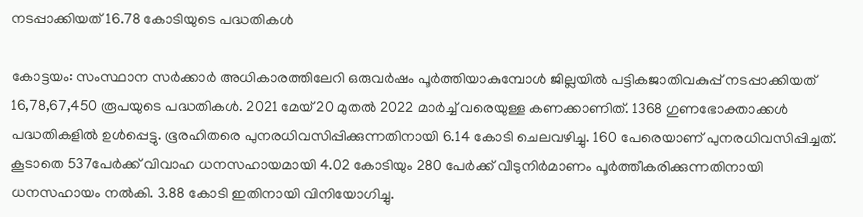നടപ്പാക്കിയത് 16.78 കോടിയുടെ പദ്ധതികള്‍

കോട്ടയം: സംസ്ഥാന സര്‍ക്കാര്‍ അധികാരത്തിലേറി ഒരുവര്‍ഷം പൂര്‍ത്തിയാകുമ്പോള്‍ ജില്ലയില്‍ പട്ടികജാതിവകുപ്പ് നടപ്പാക്കിയത് 16,78,67,450 രൂപയുടെ പദ്ധതികൾ. 2021 മേയ് 20 മുതല്‍ 2022 മാര്‍ച്ച് വരെയുള്ള കണക്കാണിത്. 1368 ഗുണഭോക്താക്കള്‍ പദ്ധതികളിൽ ഉൾപ്പെട്ടു. ഭൂരഹിതരെ പുനരധിവസിപ്പിക്കുന്നതിനായി 6.14 കോടി ചെലവഴിച്ചു. 160 പേരെയാണ് പുനരധിവസിപ്പിച്ചത്. കൂടാതെ 537പേർക്ക് വിവാഹ ധനസഹായമായി 4.02 കോടിയും 280 പേർക്ക് വീടുനിർമാണം പൂര്‍ത്തീകരിക്കുന്നതിനായി ധനസഹായം നൽകി. 3.88 കോടി ഇതിനായി വിനിയോഗിച്ചു.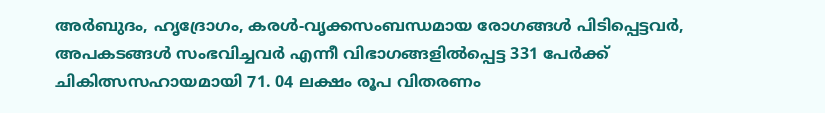അർബുദം, ഹൃദ്രോഗം, കരള്‍-വൃക്കസംബന്ധമായ രോഗങ്ങള്‍ പിടിപ്പെട്ടവര്‍, അപകടങ്ങള്‍ സംഭവിച്ചവര്‍ എന്നീ വിഭാഗങ്ങളില്‍പ്പെട്ട 331 പേർക്ക് ചികിത്സസഹായമായി 71. 04 ലക്ഷം രൂപ വിതരണം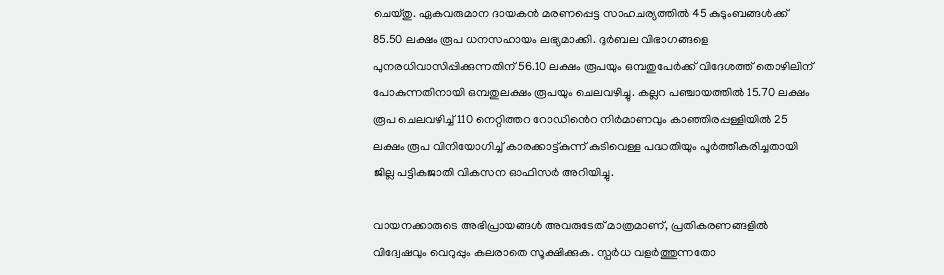ചെയ്തു. ഏകവരുമാന ദായകൻ മരണപ്പെട്ട സാഹചര്യത്തിൽ 45 കുടുംബങ്ങൾക്ക് 85.50 ലക്ഷം രൂപ ധനസഹായം ലഭ്യമാക്കി. ദുര്‍ബല വിഭാഗങ്ങളെ പുനരധിവാസിപ്പിക്കുന്നതിന് 56.10 ലക്ഷം രൂപയും ഒമ്പതുപേർക്ക് വിദേശത്ത് തൊഴിലിന് പോകുന്നതിനായി ഒമ്പതുലക്ഷം രൂപയും ചെലവഴിച്ചു. കല്ലറ പഞ്ചായത്തില്‍ 15.70 ലക്ഷം രൂപ ചെലവഴിച്ച് 110 നെറ്റിത്തറ റോഡി‍‍ൻെറ നിർമാണവും കാഞ്ഞിരപ്പള്ളിയില്‍ 25 ലക്ഷം രൂപ വിനിയോഗിച്ച് കാരക്കാട്ട്കുന്ന് കുടിവെള്ള പദ്ധതിയും പൂര്‍ത്തീകരിച്ചതായി ജില്ല പട്ടികജാതി വികസന ഓഫിസർ അറിയിച്ചു.

വായനക്കാരുടെ അഭിപ്രായങ്ങള്‍ അവരുടേത് മാത്രമാണ്, പ്രതികരണങ്ങളിൽ വിദ്വേഷവും വെറുപ്പും കലരാതെ സൂക്ഷിക്കുക. സ്പർധ വളർത്തുന്നതോ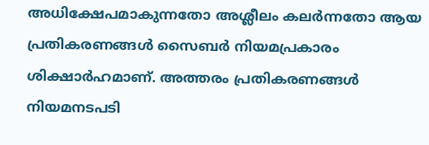അധിക്ഷേപമാകുന്നതോ അശ്ലീലം കലർന്നതോ ആയ പ്രതികരണങ്ങൾ സൈബർ നിയമപ്രകാരം ശിക്ഷാർഹമാണ്. അത്തരം പ്രതികരണങ്ങൾ നിയമനടപടി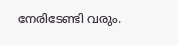നേരിടേണ്ടി വരും.